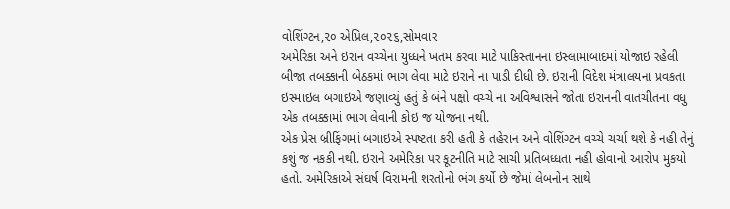વોશિંગ્ટન,૨૦ એપ્રિલ,૨૦૨૬,સોમવાર
અમેરિકા અને ઇરાન વચ્ચેના યુધ્ધને ખતમ કરવા માટે પાકિસ્તાનના ઇસ્લામાબાદમાં યોજાઇ રહેલી બીજા તબક્કાની બેઠકમાં ભાગ લેવા માટે ઇરાને ના પાડી દીધી છે. ઇરાની વિદેશ મંત્રાલયના પ્રવકતા ઇસ્માઇલ બગાઇએ જણાવ્યું હતું કે બંને પક્ષો વચ્ચે ના અવિશ્વાસને જોતા ઇરાનની વાતચીતના વધુ એક તબક્કામાં ભાગ લેવાની કોઇ જ યોજના નથી.
એક પ્રેસ બ્રીફિંગમાં બગાઇએ સ્પષ્ટતા કરી હતી કે તહેરાન અને વોશિંગ્ટન વચ્ચે ચર્ચા થશે કે નહી તેનું કશું જ નકકી નથી. ઇરાને અમેરિકા પર કૂટનીતિ માટે સાચી પ્રતિબધ્ધતા નહી હોવાનો આરોપ મુકયો હતો. અમેરિકાએ સંઘર્ષ વિરામની શરતોનો ભંગ કર્યો છે જેમાં લેબનોન સાથે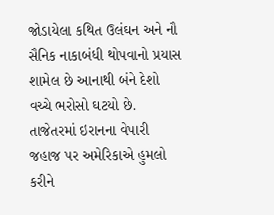જોડાયેલા કથિત ઉલંઘન અને નૌ સૈનિક નાકાબંધી થોપવાનો પ્રયાસ શામેલ છે આનાથી બંને દેશો વચ્ચે ભરોસો ઘટયો છે. તાજેતરમાં ઇરાનના વેપારી જહાજ પર અમેરિકાએ હુમલો કરીને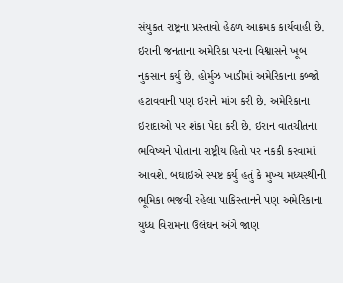સંયુકત રાષ્ટ્રના પ્રસ્તાવો હેઠળ આક્રમક કાર્યવાહી છે.
ઇરાની જનતાના અમેરિકા પરના વિશ્વાસને ખૂબ નુકસાન કર્યુ છે. હોર્મુઝ ખાડીમાં અમેરિકાના કબ્જો હટાવવાની પણ ઇરાને માંગ કરી છે. અમેરિકાના ઇરાદાઓ પર શંકા પેદા કરી છે. ઇરાન વાતચીતના ભવિષ્યને પોતાના રાષ્ટ્રીય હિતો પર નકકી કરવામાં આવશે. બઘાઇએ સ્પષ્ટ કર્યુ હતું કે મુખ્ય મધ્યસ્થીની ભૂમિકા ભજવી રહેલા પાકિસ્તાનને પણ અમેરિકાના યુધ્ધ વિરામના ઉલંઘન અંગે જાણ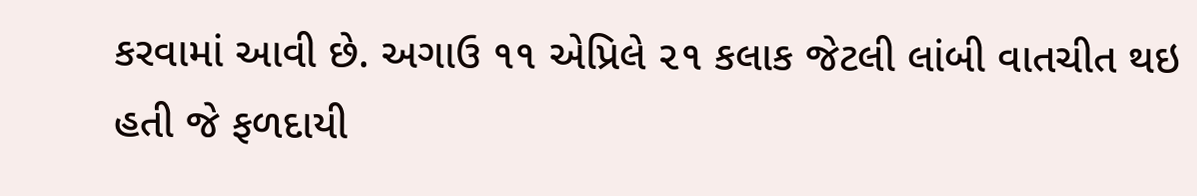કરવામાં આવી છે. અગાઉ ૧૧ એપ્રિલે ૨૧ કલાક જેટલી લાંબી વાતચીત થઇ હતી જે ફળદાયી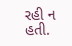રહી ન હતી.